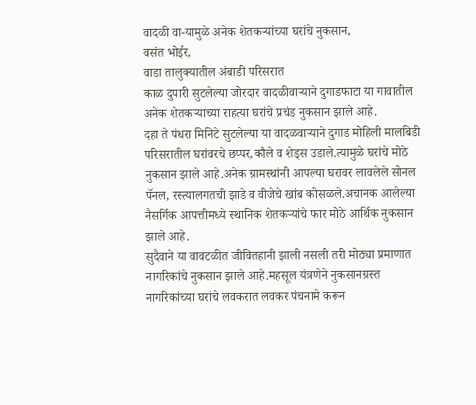वादळी वा-यामुळे अनेक शेतकऱ्यांच्या घरांचे नुकसान,
वसंत भोईर,
वाडा तालुक्यातील अंबाडी परिसरात
काळ दुपारी सुटलेल्या जोरदार वादळीवाऱ्याने दुगाडफाटा या गावातील अनेक शेतकऱ्याच्या राहत्या घरांचे प्रचंड नुकसान झाले आहे.
दहा ते पंधरा मिनिटे सुटलेल्या या वादळवाऱ्याने दुगाड मोहिली मालबिडी परिसरातील घरांवरचे छप्पर,कौले व शेड्स उडाले.त्यामुळे घरांचे मोठे नुकसान झाले आहे.अनेक ग्रामस्थांनी आपल्या घरावर लावलेले सोनल पॅनल, रस्त्यालगतची झाडे व वीजेचे खांब कोसळले.अचानक आलेल्या नैसर्गिक आपत्तीमध्ये स्थानिक शेतकऱ्यांचे फार मोठे आर्थिक नुकसान झाले आहे.
सुदैवाने या वावटळीत जीवितहानी झाली नसली तरी मोठ्या प्रमाणात नागरिकांचे नुकसान झाले आहे.महसूल यंत्रणेने नुकसानग्रस्त नागरिकांच्या घरांचे लवकरात लवकर पंचनामे करून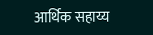आर्थिक सहाय्य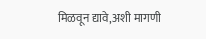मिळवून द्यावे,अशी मागणी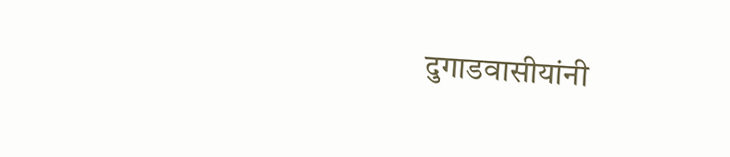दुगाडवासीयांनी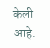केली आहे.